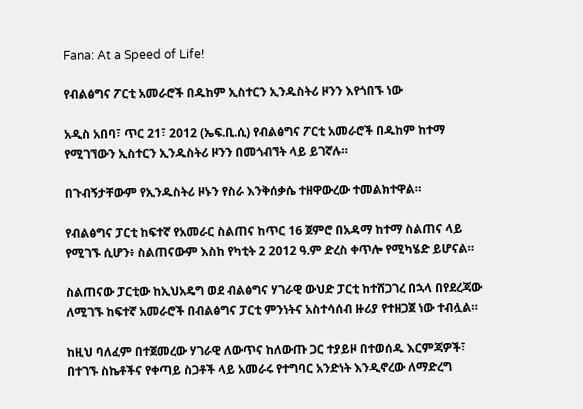Fana: At a Speed of Life!

የብልፅግና ፖርቲ አመራሮች በዱከም ኢስተርን ኢንዱስትሪ ዞንን እየጎበኙ ነው

አዲስ አበባ፣ ጥር 21፣ 2012 (ኤፍ.ቢ.ሲ) የብልፅግና ፖርቲ አመራሮች በዱከም ከተማ የሚገኘውን ኢስተርን ኢንዱስትሪ ዞንን በመጎብኘት ላይ ይገኛሉ።

በጉብኝታቸውም የኢንዱስትሪ ዞኑን የስራ እንቅሰቃሴ ተዘዋውረው ተመልክተዋል።

የብልፅግና ፓርቲ ከፍተኛ የአመራር ስልጠና ከጥር 16 ጀምሮ በአዳማ ከተማ ስልጠና ላይ የሚገኙ ሲሆን፥ ስልጠናውም እስከ የካቲት 2 2012 ዓ.ም ድረስ ቀጥሎ የሚካሄድ ይሆናል።

ስልጠናው ፓርቲው ከኢህአዴግ ወደ ብልፅግና ሃገራዊ ውህድ ፓርቲ ከተሸጋገረ በኋላ በየደረጃው ለሚገኙ ከፍተኛ አመራሮች በብልፅግና ፓርቲ ምንነትና አስተሳሰብ ዙሪያ የተዘጋጀ ነው ተብሏል።

ከዚህ ባለፈም በተጀመረው ሃገራዊ ለውጥና ከለውጡ ጋር ተያይዞ በተወሰዱ እርምጃዎች፣ በተገኙ ስኬቶችና የቀጣይ ስጋቶች ላይ አመራሩ የተግባር አንድነት እንዲኖረው ለማድረግ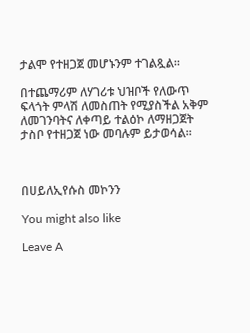ታልሞ የተዘጋጀ መሆኑንም ተገልጿል።

በተጨማሪም ለሃገሪቱ ህዝቦች የለውጥ ፍላጎት ምላሽ ለመስጠት የሚያስችል አቅም ለመገንባትና ለቀጣይ ተልዕኮ ለማዘጋጀት ታስቦ የተዘጋጀ ነው መባሉም ይታወሳል።



በሀይለኢየሱስ መኮንን

You might also like

Leave A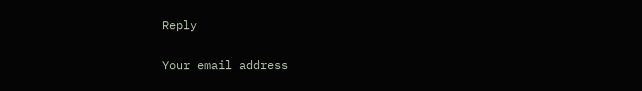Reply

Your email address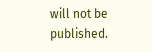will not be published.